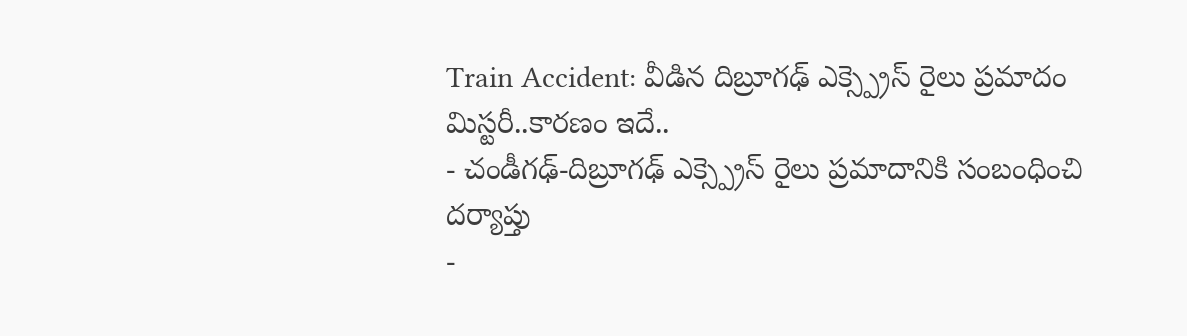Train Accident: వీడిన దిబ్రూగఢ్ ఎక్స్ప్రెస్ రైలు ప్రమాదం మిస్టరీ..కారణం ఇదే..
- చండీగఢ్-దిబ్రూగఢ్ ఎక్స్ప్రెస్ రైలు ప్రమాదానికి సంబంధించి దర్యాప్తు
-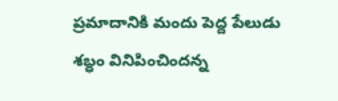ప్రమాదానికి మందు పెద్ద పేలుడు శబ్ధం వినిపించిందన్న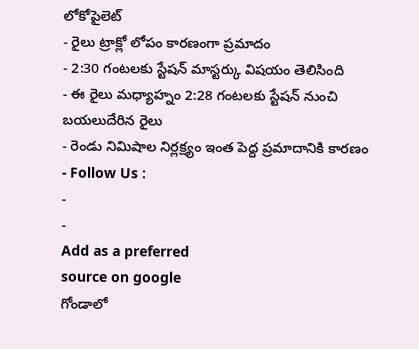లోకోపైలెట్
- రైలు ట్రాక్లో లోపం కారణంగా ప్రమాదం
- 2:30 గంటలకు స్టేషన్ మాస్టర్కు విషయం తెలిసింది
- ఈ రైలు మధ్యాహ్నం 2:28 గంటలకు స్టేషన్ నుంచి బయలుదేరిన రైలు
- రెండు నిమిషాల నిర్లక్ష్యం ఇంత పెద్ద ప్రమాదానికి కారణం
- Follow Us :
-
-
Add as a preferred
source on google
గోండాలో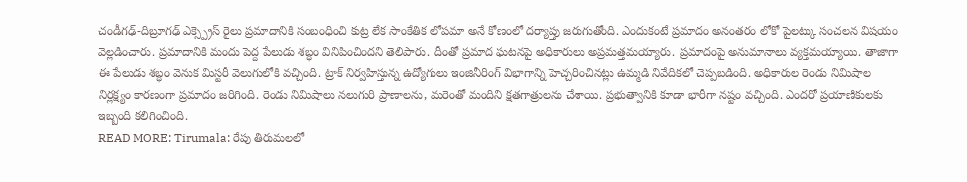చండీగఢ్-దిబ్రూగఢ్ ఎక్స్ప్రెస్ రైలు ప్రమాదానికి సంబంధించి కుట్ర లేక సాంకేతిక లోపమా అనే కోణంలో దర్యాప్తు జరుగుతోంది. ఎందుకంటే ప్రమాదం అనంతరం లోకో పైలట్కు సంచలన విషయం వెల్లడించారు. ప్రమాదానికి మందు పెద్ద పేలుడు శబ్ధం వినిపించిందని తెలిపారు. దీంతో ప్రమాద ఘటనపై అధికారులు అప్రమత్తమయ్యారు. ప్రమాదంపై అనుమానాలు వ్యక్తమయ్యాయి. తాజాగా ఈ పేలుడు శబ్ధం వెనుక మిస్టరీ వెలుగులోకి వచ్చింది. ట్రాక్ నిర్వహిస్తున్న ఉద్యోగులు ఇంజినీరింగ్ విభాగాన్ని హెచ్చరించినట్లు ఉమ్మడి నివేదికలో చెప్పబడింది. అధికారుల రెండు నిమిషాల నిర్లక్ష్యం కారణంగా ప్రమాదం జరిగింది. రెండు నిమిషాలు నలుగురి ప్రాణాలను, మరెంతో మందిని క్షతగాత్రులను చేశాయి. ప్రభుత్వానికి కూడా భారీగా నష్టం వచ్చింది. ఎందరో ప్రయాణికులకు ఇబ్బంది కలిగించింది.
READ MORE: Tirumala: రేపు తిరుమలలో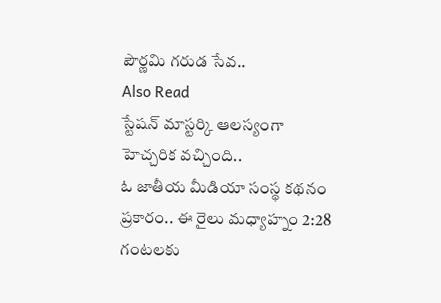పౌర్ణమి గరుడ సేవ..
Also Read
స్టేషన్ మాస్టర్కి ఆలస్యంగా హెచ్చరిక వచ్చింది..
ఓ జాతీయ మీడియా సంస్థ కథనం ప్రకారం.. ఈ రైలు మధ్యాహ్నం 2:28 గంటలకు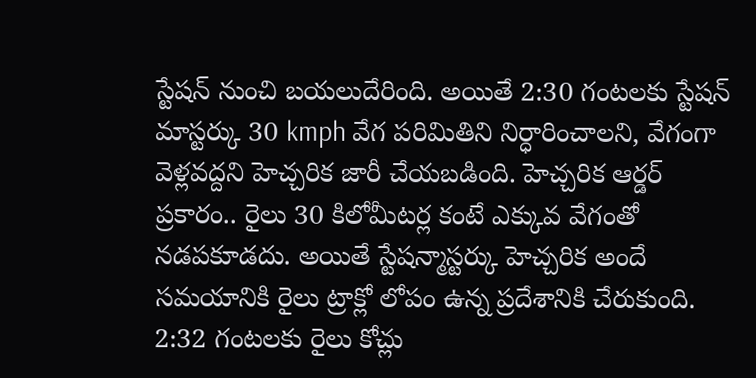స్టేషన్ నుంచి బయలుదేరింది. అయితే 2:30 గంటలకు స్టేషన్ మాస్టర్కు 30 kmph వేగ పరిమితిని నిర్ధారించాలని, వేగంగా వెళ్లవద్దని హెచ్చరిక జారీ చేయబడింది. హెచ్చరిక ఆర్డర్ ప్రకారం.. రైలు 30 కిలోమీటర్ల కంటే ఎక్కువ వేగంతో నడపకూడదు. అయితే స్టేషన్మాస్టర్కు హెచ్చరిక అందే సమయానికి రైలు ట్రాక్లో లోపం ఉన్న ప్రదేశానికి చేరుకుంది. 2:32 గంటలకు రైలు కోచ్లు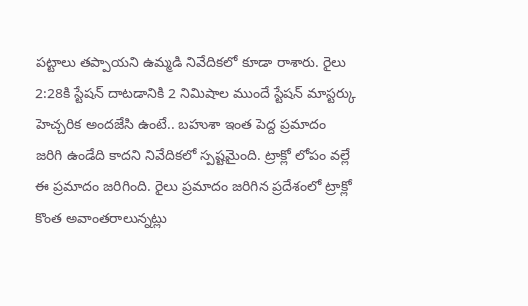పట్టాలు తప్పాయని ఉమ్మడి నివేదికలో కూడా రాశారు. రైలు 2:28కి స్టేషన్ దాటడానికి 2 నిమిషాల ముందే స్టేషన్ మాస్టర్కు హెచ్చరిక అందజేసి ఉంటే.. బహుశా ఇంత పెద్ద ప్రమాదం జరిగి ఉండేది కాదని నివేదికలో స్పష్టమైంది. ట్రాక్లో లోపం వల్లే ఈ ప్రమాదం జరిగింది. రైలు ప్రమాదం జరిగిన ప్రదేశంలో ట్రాక్లో కొంత అవాంతరాలున్నట్లు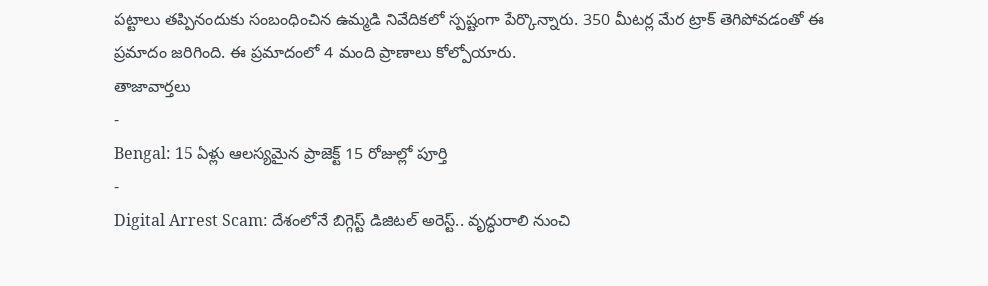పట్టాలు తప్పినందుకు సంబంధించిన ఉమ్మడి నివేదికలో స్పష్టంగా పేర్కొన్నారు. 350 మీటర్ల మేర ట్రాక్ తెగిపోవడంతో ఈ ప్రమాదం జరిగింది. ఈ ప్రమాదంలో 4 మంది ప్రాణాలు కోల్పోయారు.
తాజావార్తలు
-
Bengal: 15 ఏళ్లు ఆలస్యమైన ప్రాజెక్ట్ 15 రోజుల్లో పూర్తి
-
Digital Arrest Scam: దేశంలోనే బిగ్గెస్ట్ డిజిటల్ అరెస్ట్.. వృద్ధురాలి నుంచి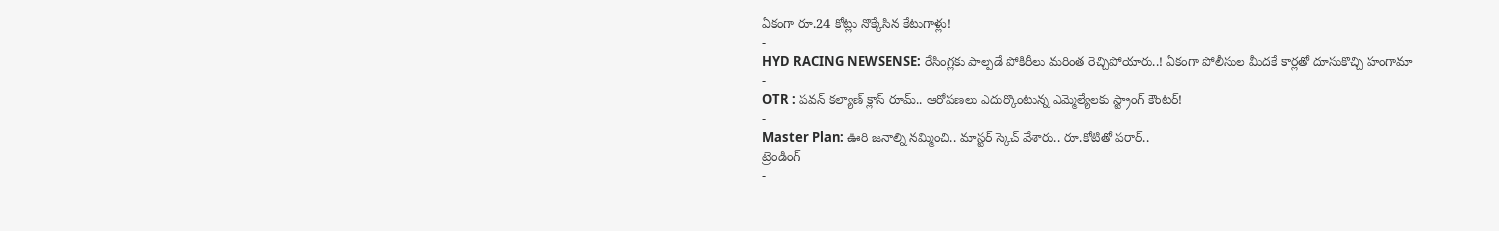ఏకంగా రూ.24 కోట్లు నొక్కేసిన కేటుగాళ్లు!
-
HYD RACING NEWSENSE: రేసింగ్లకు పాల్పడే పోకిరీలు మరింత రెచ్చిపోయారు..! ఏకంగా పోలీసుల మీదకే కార్లతో దూసుకొచ్చి హంగామా
-
OTR : పవన్ కల్యాణ్ క్లాస్ రూమ్.. ఆరోపణలు ఎదుర్కొంటున్న ఎమ్మెల్యేలకు స్ట్రాంగ్ కౌంటర్!
-
Master Plan: ఊరి జనాల్ని నమ్మించి.. మాస్టర్ స్కెచ్ వేశారు.. రూ.కోటితో పరార్..
ట్రెండింగ్
-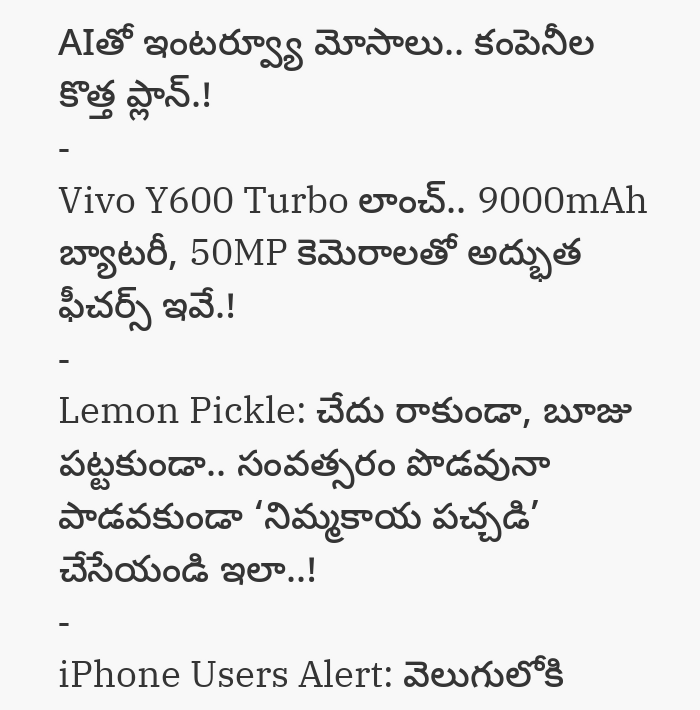AIతో ఇంటర్వ్యూ మోసాలు.. కంపెనీల కొత్త ప్లాన్.!
-
Vivo Y600 Turbo లాంచ్.. 9000mAh బ్యాటరీ, 50MP కెమెరాలతో అద్భుత ఫీచర్స్ ఇవే.!
-
Lemon Pickle: చేదు రాకుండా, బూజు పట్టకుండా.. సంవత్సరం పొడవునా పాడవకుండా ‘నిమ్మకాయ పచ్చడి’ చేసేయండి ఇలా..!
-
iPhone Users Alert: వెలుగులోకి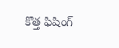కొత్త ఫిషింగ్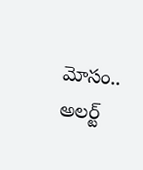మోసం.. అలర్ట్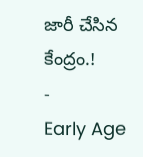జారీ చేసిన కేంద్రం.!
-
Early Age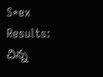S*ex Results: చిన్న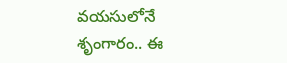వయసులోనే శృంగారం.. ఈ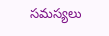సమస్యలు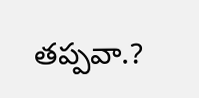తప్పవా.?